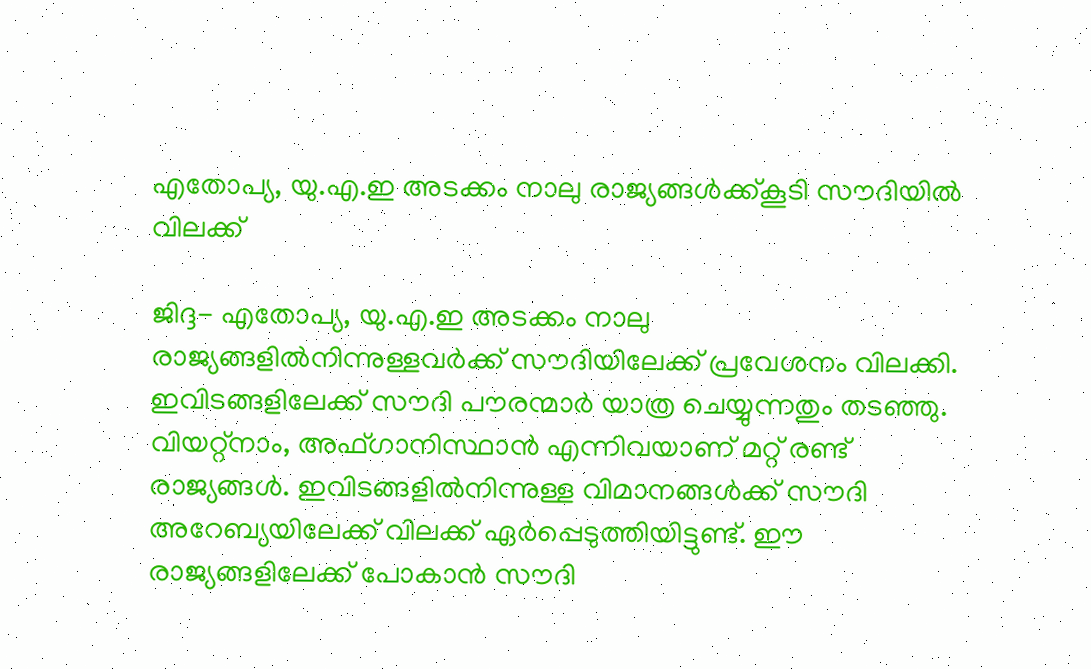എതോപ്യ, യു.എ.ഇ അടക്കം നാലു രാജ്യങ്ങള്‍ക്ക്കൂടി സൗദിയില്‍ വിലക്ക്

ജിദ്ദ- എതോപ്യ, യു.എ.ഇ അടക്കം നാലു രാജ്യങ്ങളില്‍നിന്നുള്ളവര്‍ക്ക് സൗദിയിലേക്ക് പ്രവേശനം വിലക്കി. ഇവിടങ്ങളിലേക്ക് സൗദി പൗരന്മാര്‍ യാത്ര ചെയ്യുന്നതും തടഞ്ഞു. വിയറ്റ്‌നാം, അഫ്ഗാനിസ്ഥാന്‍ എന്നിവയാണ് മറ്റ് രണ്ട് രാജ്യങ്ങള്‍. ഇവിടങ്ങളില്‍നിന്നുള്ള വിമാനങ്ങള്‍ക്ക് സൗദി അറേബ്യയിലേക്ക് വിലക്ക് ഏര്‍പ്പെടുത്തിയിട്ടുണ്ട്. ഈ രാജ്യങ്ങളിലേക്ക് പോകാന്‍ സൗദി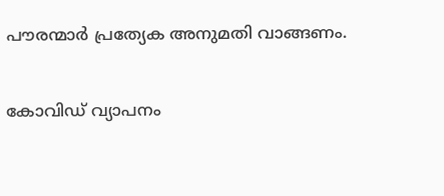പൗരന്മാര്‍ പ്രത്യേക അനുമതി വാങ്ങണം.

കോവിഡ് വ്യാപനം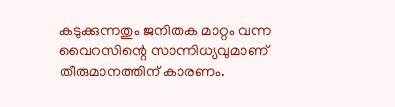കടുക്കുന്നതും ജനിതക മാറ്റം വന്ന വൈറസിന്റെ സാന്നിധ്യവുമാണ് തീരുമാനത്തിന് കാരണം.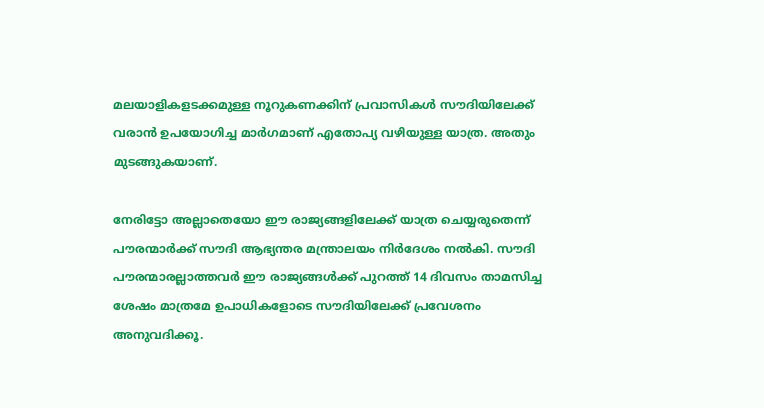മലയാളികളടക്കമുള്ള നൂറുകണക്കിന് പ്രവാസികള്‍ സൗദിയിലേക്ക് വരാന്‍ ഉപയോഗിച്ച മാര്‍ഗമാണ് എതോപ്യ വഴിയുള്ള യാത്ര. അതും മുടങ്ങുകയാണ്.

നേരിട്ടോ അല്ലാതെയോ ഈ രാജ്യങ്ങളിലേക്ക് യാത്ര ചെയ്യരുതെന്ന് പൗരന്മാര്‍ക്ക് സൗദി ആഭ്യന്തര മന്ത്രാലയം നിര്‍ദേശം നല്‍കി. സൗദി പൗരന്മാരല്ലാത്തവര്‍ ഈ രാജ്യങ്ങള്‍ക്ക് പുറത്ത് 14 ദിവസം താമസിച്ച ശേഷം മാത്രമേ ഉപാധികളോടെ സൗദിയിലേക്ക് പ്രവേശനം അനുവദിക്കൂ.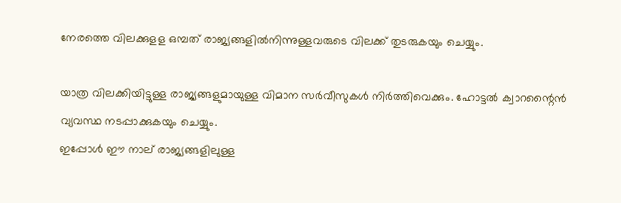നേരത്തെ വിലക്കുളള ഒമ്പത് രാജ്യങ്ങളില്‍നിന്നുള്ളവരുടെ വിലക്ക് തുടരുകയും ചെയ്യും.

യാത്ര വിലക്കിയിട്ടുള്ള രാജ്യങ്ങളുമായുള്ള വിമാന സര്‍വീസുകള്‍ നിര്‍ത്തിവെക്കും. ഹോട്ടല്‍ ക്വാറന്റൈന്‍ വ്യവസ്ഥ നടപ്പാക്കുകയും ചെയ്യും.
ഇപ്പോള്‍ ഈ നാല് രാജ്യങ്ങളിലുള്ള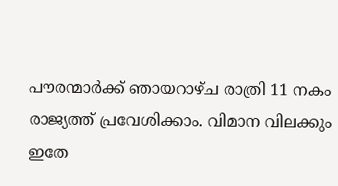പൗരന്മാര്‍ക്ക് ഞായറാഴ്ച രാത്രി 11 നകം രാജ്യത്ത് പ്രവേശിക്കാം. വിമാന വിലക്കും ഇതേ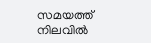സമയത്ത് നിലവില്‍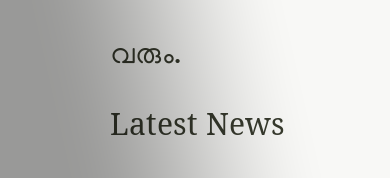വരും.

Latest News